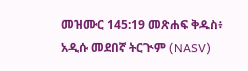መዝሙር 145:19 መጽሐፍ ቅዱስ፥ አዲሱ መደበኛ ትርጒም (NASV)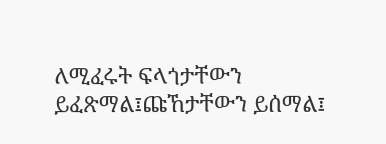ለሚፈሩት ፍላጎታቸውን ይፈጽማል፤ጩኸታቸውን ይሰማል፤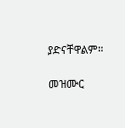ያድናቸዋልም።

መዝሙር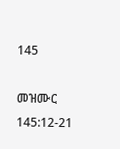145

መዝሙር 145:12-21